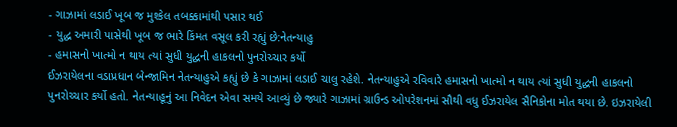- ગાઝામાં લડાઈ ખૂબ જ મુશ્કેલ તબક્કામાંથી પસાર થઈ
- યુદ્ધ અમારી પાસેથી ખૂબ જ ભારે કિંમત વસૂલ કરી રહ્યું છે:નેતન્યાહુ
- હમાસનો ખાત્મો ન થાય ત્યાં સુધી યુદ્ધની હાકલનો પુનરોચ્ચાર કર્યો
ઈઝરાયેલના વડાપ્રધાન બેન્જામિન નેતન્યાહુએ કહ્યું છે કે ગાઝામાં લડાઈ ચાલુ રહેશે. નેતન્યાહુએ રવિવારે હમાસનો ખાત્મો ન થાય ત્યાં સુધી યુદ્ધની હાકલનો પુનરોચ્ચાર કર્યો હતો. નેતન્યાહૂનું આ નિવેદન એવા સમયે આવ્યું છે જ્યારે ગાઝામાં ગ્રાઉન્ડ ઓપરેશનમાં સૌથી વધુ ઈઝરાયેલ સૈનિકોના મોત થયા છે. ઇઝરાયેલી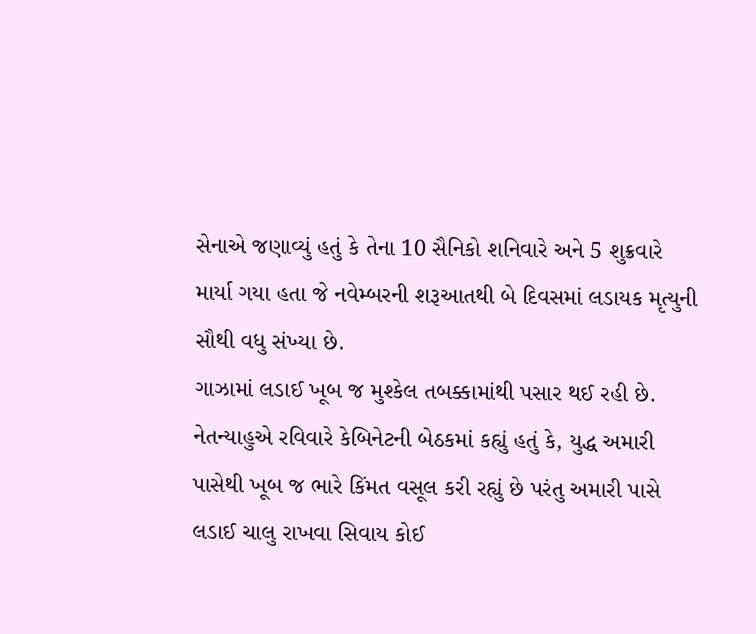સેનાએ જણાવ્યું હતું કે તેના 10 સૈનિકો શનિવારે અને 5 શુક્રવારે માર્યા ગયા હતા જે નવેમ્બરની શરૂઆતથી બે દિવસમાં લડાયક મૃત્યુની સૌથી વધુ સંખ્યા છે.
ગાઝામાં લડાઈ ખૂબ જ મુશ્કેલ તબક્કામાંથી પસાર થઈ રહી છે. નેતન્યાહુએ રવિવારે કેબિનેટની બેઠકમાં કહ્યું હતું કે, યુદ્ધ અમારી પાસેથી ખૂબ જ ભારે કિંમત વસૂલ કરી રહ્યું છે પરંતુ અમારી પાસે લડાઈ ચાલુ રાખવા સિવાય કોઈ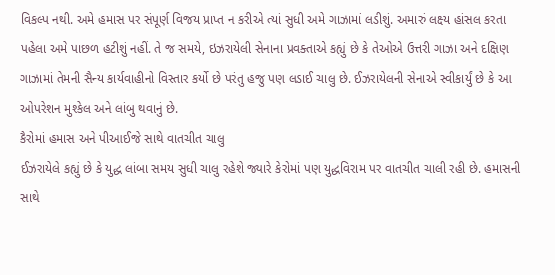વિકલ્પ નથી. અમે હમાસ પર સંપૂર્ણ વિજય પ્રાપ્ત ન કરીએ ત્યાં સુધી અમે ગાઝામાં લડીશું. અમારું લક્ષ્ય હાંસલ કરતા પહેલા અમે પાછળ હટીશું નહીં. તે જ સમયે, ઇઝરાયેલી સેનાના પ્રવક્તાએ કહ્યું છે કે તેઓએ ઉત્તરી ગાઝા અને દક્ષિણ ગાઝામાં તેમની સૈન્ય કાર્યવાહીનો વિસ્તાર કર્યો છે પરંતુ હજુ પણ લડાઈ ચાલુ છે. ઈઝરાયેલની સેનાએ સ્વીકાર્યું છે કે આ ઓપરેશન મુશ્કેલ અને લાંબુ થવાનું છે.
કૈરોમાં હમાસ અને પીઆઈજે સાથે વાતચીત ચાલુ
ઈઝરાયેલે કહ્યું છે કે યુદ્ધ લાંબા સમય સુધી ચાલુ રહેશે જ્યારે કેરોમાં પણ યુદ્ધવિરામ પર વાતચીત ચાલી રહી છે. હમાસની સાથે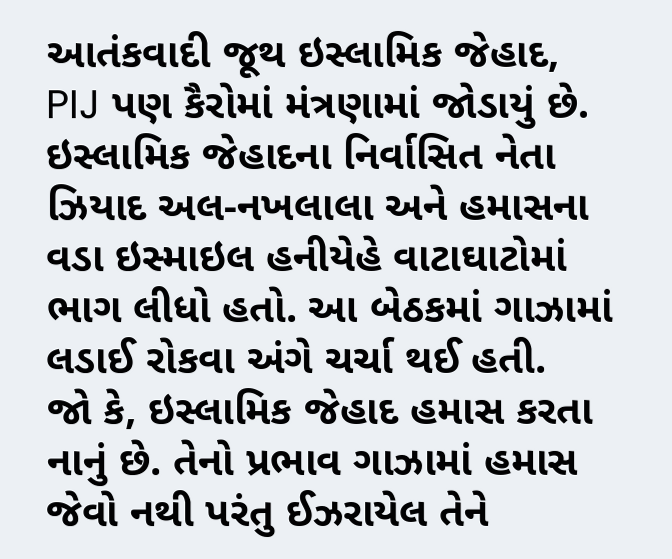આતંકવાદી જૂથ ઇસ્લામિક જેહાદ, PIJ પણ કૈરોમાં મંત્રણામાં જોડાયું છે. ઇસ્લામિક જેહાદના નિર્વાસિત નેતા ઝિયાદ અલ-નખલાલા અને હમાસના વડા ઇસ્માઇલ હનીયેહે વાટાઘાટોમાં ભાગ લીધો હતો. આ બેઠકમાં ગાઝામાં લડાઈ રોકવા અંગે ચર્ચા થઈ હતી.
જો કે, ઇસ્લામિક જેહાદ હમાસ કરતા નાનું છે. તેનો પ્રભાવ ગાઝામાં હમાસ જેવો નથી પરંતુ ઈઝરાયેલ તેને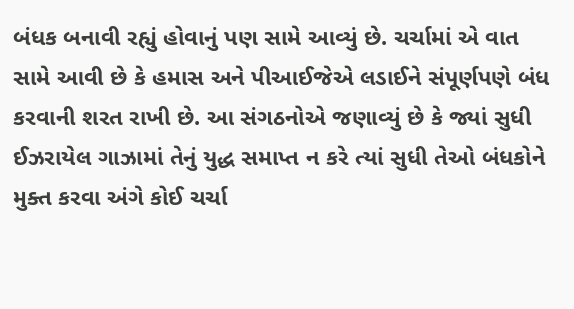બંધક બનાવી રહ્યું હોવાનું પણ સામે આવ્યું છે. ચર્ચામાં એ વાત સામે આવી છે કે હમાસ અને પીઆઈજેએ લડાઈને સંપૂર્ણપણે બંધ કરવાની શરત રાખી છે. આ સંગઠનોએ જણાવ્યું છે કે જ્યાં સુધી ઈઝરાયેલ ગાઝામાં તેનું યુદ્ધ સમાપ્ત ન કરે ત્યાં સુધી તેઓ બંધકોને મુક્ત કરવા અંગે કોઈ ચર્ચા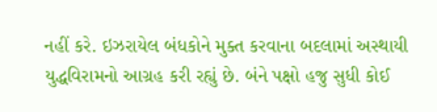નહીં કરે. ઇઝરાયેલ બંધકોને મુક્ત કરવાના બદલામાં અસ્થાયી યુદ્ધવિરામનો આગ્રહ કરી રહ્યું છે. બંને પક્ષો હજુ સુધી કોઈ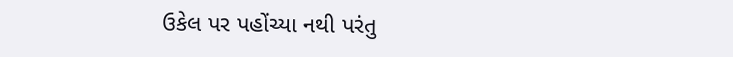ઉકેલ પર પહોંચ્યા નથી પરંતુ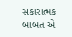સકારાત્મક બાબત એ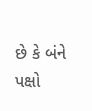છે કે બંને પક્ષો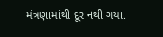મંત્રણામાંથી દૂર નથી ગયા.